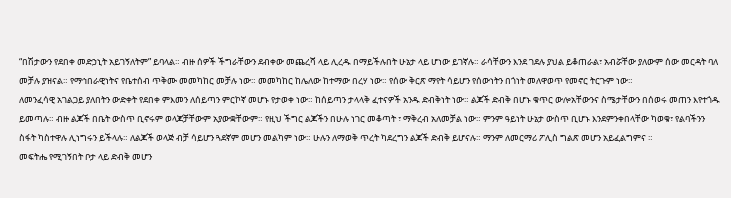“በሽታውን የደበቀ መድኃኒት አይገኝለትም” ይባላል። ብዙ ሰዎች ችግራቸውን ደብቀው መጨረሻ ላይ ሊረዱ በማይችሉበት ሁኔታ ላይ ሆነው ይገኛሉ። ራሳቸውን እንደ ገደሉ ያህል ይቆጠራል፣ አብሯቸው ያለውም ሰው መርዳት ባለ መቻሉ ያዝናል። የማኅበራዊነትና የቤተሰብ ጥቅሙ መመካከር መቻሉ ነው። መመካከር ከሌለው ከተማው በረሃ ነው። የሰው ቅርጽ ማየት ሳይሆን የሰውነትን በጎነት መለዋወጥ የመኖር ትርጉም ነው።
ለመንፈሳዊ አገልጋይ ያለበትን ውድቀት የደበቀ ምእመን ለሰይጣን ምርኮኛ መሆኑ የታወቀ ነው። ከሰይጣን ታላላቅ ፈተናዎች አንዱ ድብቅነት ነው። ልጆች ድብቅ በሆኑ ቁጥር ውሎአቸውንና ስሜታቸውን በሰወሩ መጠን እየተጎዱ ይመጣሉ። ብዙ ልጆች በቤት ውስጥ ቢኖሩም ወላጆቻቸውም አያውቋቸውም። የዚህ ችግር ልጆችን በሁሉ ነገር መቆጣት ፣ ማቅረብ አለመቻል ነው። ምንም ዓይነት ሁኔታ ውስጥ ቢሆኑ እንደምንቀበላቸው ካወቁ፣ የልባችንን ስፋት ካስተዋሉ ሊነግሩን ይችላሉ። ለልጆች ወላጅ ብቻ ሳይሆን ጓደኛም መሆን መልካም ነው። ሁሉን ለማወቅ ጥረት ካደረግን ልጆች ድብቅ ይሆናሉ። ማንም ለመርማሪ ፖሊስ ግልጽ መሆን አይፈልግምና ።
መፍትሔ የሚገኝበት ቦታ ላይ ድብቅ መሆን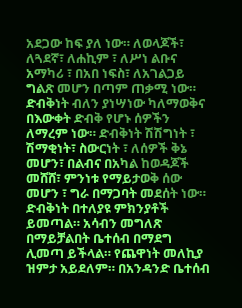አደጋው ከፍ ያለ ነው። ለወላጆች፣ ለጓደኛ፣ ለሐኪም ፣ ለሥነ ልቡና አማካሪ ፣ በአበ ነፍስ፣ ለአገልጋይ ግልጽ መሆን በጣም ጠቃሚ ነው።
ድብቅነት ብለን ያነሣነው ካለማወቅና በእውቀት ድብቅ የሆኑ ሰዎችን ለማረም ነው። ድብቅነት ሽሽግነት ፣ ሽማቂነት፣ ስውርነት ፣ ለሰዎች ቅኔ መሆን፣ በልብና በአካል ከወዳጆች መሸሸ፣ ምንነቱ የማይታወቅ ሰው መሆን ፣ ግራ በማጋባት መደሰት ነው። ድብቅነት በተለያዩ ምክንያቶች ይመጣል። አሳብን መግለጽ በማይቻልበት ቤተሰብ በማደግ ሊመጣ ይችላል። የጨዋነት መለኪያ ዝምታ አይደለም። በአንዳንድ ቤተሰብ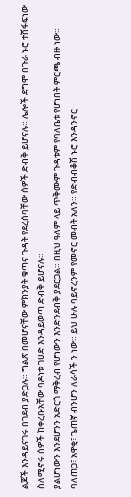ልጆች እንዳይናገሩ በገደብ ያድጋሉ። ግልጽ በመሆናቸው ምክንያት ቁጣና ጉዳት የደረሰባቸው ሰዎች ድብቅ ይሆናሉ። ሌሎች ደግሞ በጉራ ኑሮ ተሸፋፍነው ስለሚኖሩ ሰዎች ከቀረቡአቸው ባዶነቱ ገሀድ እንዳይወጣ ድብቅ ይሆናሉ።
ያልሆነውን እንደሆንን አድርጎ ማቅረብ የሆነውን እንድንደብቅ ያደርጋል። በዚህ ዓለም ላይ ጥቅሙም ጉዳቱም የባለቤቱ የሆነበት ምርጫ ብዙ ነው። ባለጠጋ፣ አዋቂ፣ ጌጠኛ ብንሆን ለራሳች ን ነው። ይህ ሁሉ ባይኖረንም የመኖር መብት አለን። የድብብቆሽ ኑሮ እንዳንኖር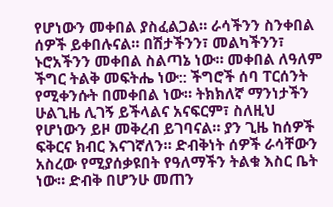የሆነውን መቀበል ያስፈልጋል። ራሳችንን ስንቀበል ሰዎች ይቀበሉናል። በሽታችንን፣ መልካችንን፣ ኑሮአችንን መቀበል ስልጣኔ ነው። መቀበል ለዓለም ችግር ትልቅ መፍትሔ ነው:: ችግሮች ሰባ ፐርሰንት የሚቀንሱት በመቀበል ነው። ትክክለኛ ማንነታችን ሁልጊዜ ሊገኝ ይችላልና አናፍርም፣ ስለዚህ የሆነውን ይዞ መቅረብ ይገባናል። ያን ጊዜ ከሰዎች ፍቅርና ክብር እናገኛለን። ድብቅነት ሰዎች ራሳቸውን አስረው የሚያሰቃዩበት የዓለማችን ትልቁ እስር ቤት ነው። ድብቅ በሆንሁ መጠን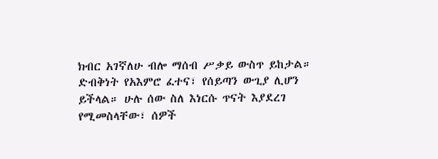ክብር አገኛለሁ ብሎ ማሰብ ሥቃይ ውስጥ ይከታል።
ድብቅነት የአእምሮ ፈተና፣ የሰይጣን ውጊያ ሊሆን ይችላል። ሁሉ ሰው ስለ እነርሱ ጥናት እያደረገ የሚመስላቸው፣ ሰዎች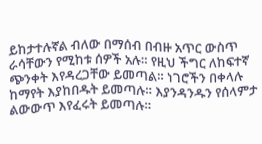ይከታተሉኛል ብለው በማሰብ በብዙ አጥር ውስጥ ራሳቸውን የሚከቱ ሰዎች አሉ። የዚህ ችግር ለከፍተኛ ጭንቀት እየዳረጋቸው ይመጣል። ነገሮችን በቀላሉ ከማየት እያከበዱት ይመጣሉ። እያንዳንዱን የሰላምታ ልውውጥ እየፈሩት ይመጣሉ።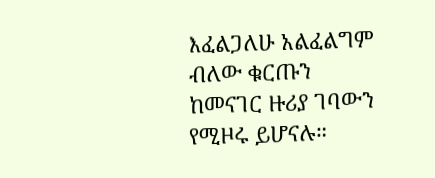እፈልጋለሁ አልፈልግም ብለው ቁርጡን ከመናገር ዙሪያ ገባውን የሚዞሩ ይሆናሉ።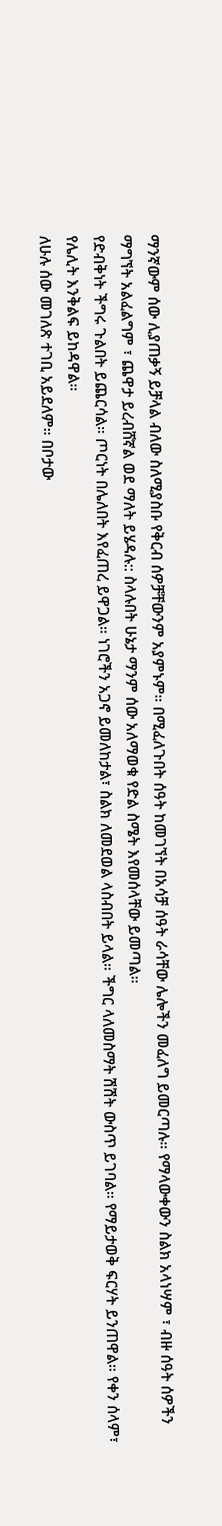ማንኛውም ሰው ሊያጠቃኝ ይቻላል ብለው ስለሚያስቡ የቅርብ ሰዎቻቸውንም አያምኑም። በሚፈለጉበት ሰዓት ከመገኘት በአሳቻ ሰዓት ራሳቸው ሌሎችን መፈለግ ይመርጣሉ። የማላውቀውን ስልክ አላነሣም ፣ ብዙ ሰዓት ሰዎችን ማግኘት አልፈልግም ፣ ጨዋታ ይረብሸኛል ወደ ማለት ይሄዳሉ:: ስላሉበት ሁኔታ ማንም ሰው አለማወቁ የድል ስሜት እየመሰላቸው ይመጣል።
የድብቅነት ችግሩ ጉልበት ይጨርሳል። ጦርነት በሌለበት እየፈጠረ ይዋጋል። ነገሮችን አጋኖ ይመለከታል፣ ስልክ ለመደወል ላስብበት ይላል። ችግር ላለመስማት ሽሽት ውስጥ ይገባል። የማይታወቅ ፍርሃት ይንጠዋል። የቀን ሰላም፣ የሌሊት እንቅልፍ ይከዳዋል።
ለሁሉ ሰው መገለጽ ተገቢ አይደለም። በቦታው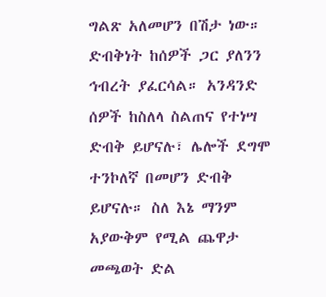ግልጽ አለመሆን በሽታ ነው። ድብቅነት ከሰዎች ጋር ያለንን ኅብረት ያፈርሳል። አንዳንድ ሰዎች ከስለላ ስልጠና የተነሣ ድብቅ ይሆናሉ፣ ሌሎች ደግሞ ተንኮለኛ በመሆን ድብቅ ይሆናሉ። ስለ እኔ ማንም አያውቅም የሚል ጨዋታ መጫወት ድል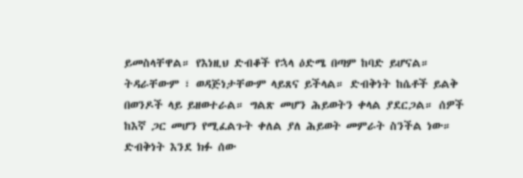ይመስላቸዋል። የእነዚህ ድብቆች የኋላ ዕድሜ በጣም ከባድ ይሆናል። ትዳራቸውም ፣ ወዳጅነታቸውም ላይጸና ይችላል። ድብቅነት ከሴቶች ይልቅ በወንዶች ላይ ይዘወተራል። ግልጽ መሆን ሕይወትን ቀላል ያደርጋል። ሰዎች ከእኛ ጋር መሆን የሚፈልጉት ቀለል ያለ ሕይወት መምራት ስንችል ነው።
ድብቅነት እንደ ክፉ ሰው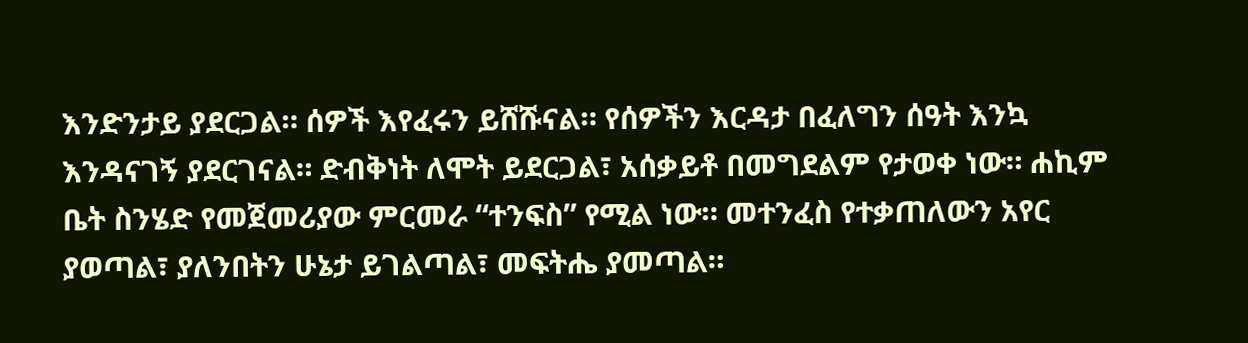እንድንታይ ያደርጋል። ሰዎች እየፈሩን ይሸሹናል። የሰዎችን እርዳታ በፈለግን ሰዓት እንኳ እንዳናገኝ ያደርገናል። ድብቅነት ለሞት ይደርጋል፣ አሰቃይቶ በመግደልም የታወቀ ነው። ሐኪም ቤት ስንሄድ የመጀመሪያው ምርመራ “ተንፍስ” የሚል ነው። መተንፈስ የተቃጠለውን አየር ያወጣል፣ ያለንበትን ሁኔታ ይገልጣል፣ መፍትሔ ያመጣል።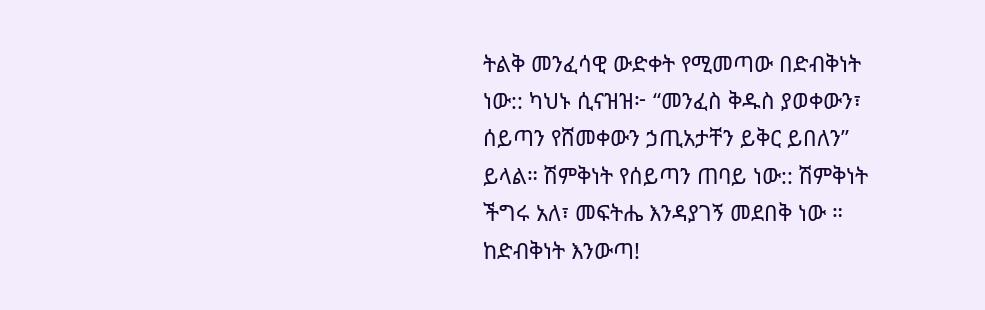ትልቅ መንፈሳዊ ውድቀት የሚመጣው በድብቅነት ነው:: ካህኑ ሲናዝዝ፦ “መንፈስ ቅዱስ ያወቀውን፣ ሰይጣን የሸመቀውን ኃጢአታቸን ይቅር ይበለን” ይላል። ሽምቅነት የሰይጣን ጠባይ ነው:: ሽምቅነት ችግሩ አለ፣ መፍትሔ እንዳያገኝ መደበቅ ነው ።
ከድብቅነት እንውጣ!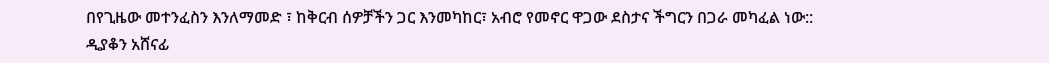በየጊዜው መተንፈስን እንለማመድ ፣ ከቅርብ ሰዎቻችን ጋር እንመካከር፣ አብሮ የመኖር ዋጋው ደስታና ችግርን በጋራ መካፈል ነው::
ዲያቆን አሸናፊ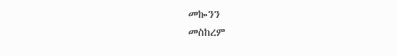መኰንን
መስከረም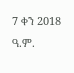7 ቀን 2018 ዓ.ም.